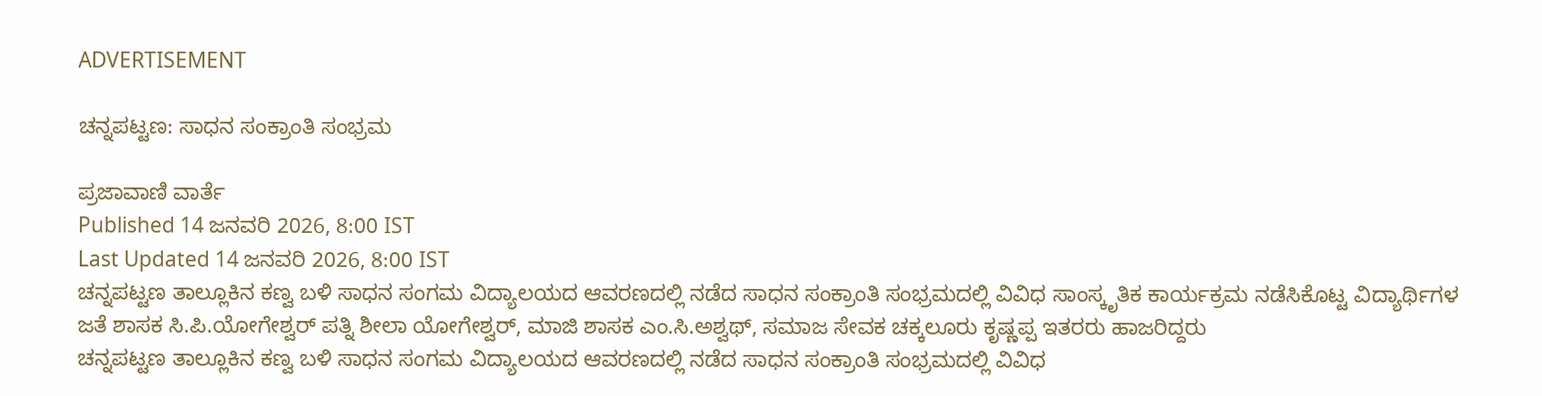ADVERTISEMENT

ಚನ್ನಪಟ್ಟಣ: ಸಾಧನ ಸಂಕ್ರಾಂತಿ ಸಂಭ್ರಮ

ಪ್ರಜಾವಾಣಿ ವಾರ್ತೆ
Published 14 ಜನವರಿ 2026, 8:00 IST
Last Updated 14 ಜನವರಿ 2026, 8:00 IST
ಚನ್ನಪಟ್ಟಣ ತಾಲ್ಲೂಕಿನ ಕಣ್ವ ಬಳಿ ಸಾಧನ ಸಂಗಮ ವಿದ್ಯಾಲಯದ ಆವರಣದಲ್ಲಿ ನಡೆದ ಸಾಧನ ಸಂಕ್ರಾಂತಿ ಸಂಭ್ರಮದಲ್ಲಿ ವಿವಿಧ ಸಾಂಸ್ಕೃತಿಕ ಕಾರ್ಯಕ್ರಮ ನಡೆಸಿಕೊಟ್ಟ ವಿದ್ಯಾರ್ಥಿಗಳ ಜತೆ ಶಾಸಕ ಸಿ.ಪಿ.ಯೋಗೇಶ್ವರ್ ಪತ್ನಿ ಶೀಲಾ ಯೋಗೇಶ್ವರ್, ಮಾಜಿ ಶಾಸಕ ಎಂ.ಸಿ.ಅಶ್ವಥ್, ಸಮಾಜ ಸೇವಕ ಚಕ್ಕಲೂರು ಕೃಷ್ಣಪ್ಪ ಇತರರು ಹಾಜರಿದ್ದರು
ಚನ್ನಪಟ್ಟಣ ತಾಲ್ಲೂಕಿನ ಕಣ್ವ ಬಳಿ ಸಾಧನ ಸಂಗಮ ವಿದ್ಯಾಲಯದ ಆವರಣದಲ್ಲಿ ನಡೆದ ಸಾಧನ ಸಂಕ್ರಾಂತಿ ಸಂಭ್ರಮದಲ್ಲಿ ವಿವಿಧ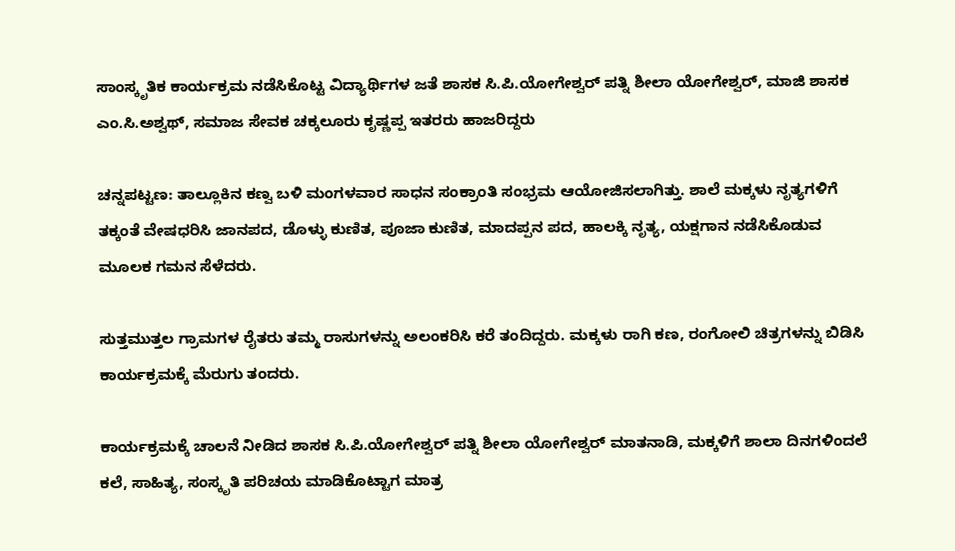ಸಾಂಸ್ಕೃತಿಕ ಕಾರ್ಯಕ್ರಮ ನಡೆಸಿಕೊಟ್ಟ ವಿದ್ಯಾರ್ಥಿಗಳ ಜತೆ ಶಾಸಕ ಸಿ.ಪಿ.ಯೋಗೇಶ್ವರ್ ಪತ್ನಿ ಶೀಲಾ ಯೋಗೇಶ್ವರ್, ಮಾಜಿ ಶಾಸಕ ಎಂ.ಸಿ.ಅಶ್ವಥ್, ಸಮಾಜ ಸೇವಕ ಚಕ್ಕಲೂರು ಕೃಷ್ಣಪ್ಪ ಇತರರು ಹಾಜರಿದ್ದರು

ಚನ್ನಪಟ್ಟಣ: ತಾಲ್ಲೂಕಿನ ಕಣ್ವ ಬಳಿ ಮಂಗಳವಾರ ಸಾಧನ ಸಂಕ್ರಾಂತಿ ಸಂಭ್ರಮ ಆಯೋಜಿಸಲಾಗಿತ್ತು. ಶಾಲೆ ಮಕ್ಕಳು ನೃತ್ಯಗಳಿಗೆ ತಕ್ಕಂತೆ ವೇಷಧರಿಸಿ ಜಾನಪದ, ಡೊಳ್ಳು ಕುಣಿತ, ಪೂಜಾ ಕುಣಿತ, ಮಾದಪ್ಪನ ಪದ, ಹಾಲಕ್ಕಿ ನೃತ್ಯ, ಯಕ್ಷಗಾನ ನಡೆಸಿಕೊಡುವ ಮೂಲಕ ಗಮನ ಸೆಳೆದರು.

ಸುತ್ತಮುತ್ತಲ ಗ್ರಾಮಗಳ ರೈತರು ತಮ್ಮ ರಾಸುಗಳನ್ನು ಅಲಂಕರಿಸಿ ಕರೆ ತಂದಿದ್ದರು. ಮಕ್ಕಳು ರಾಗಿ ಕಣ, ರಂಗೋಲಿ ಚಿತ್ರಗಳನ್ನು ಬಿಡಿಸಿ ಕಾರ್ಯಕ್ರಮಕ್ಕೆ ಮೆರುಗು ತಂದರು.

ಕಾರ್ಯಕ್ರಮಕ್ಕೆ ಚಾಲನೆ ನೀಡಿದ ಶಾಸಕ ಸಿ.ಪಿ.ಯೋಗೇಶ್ವರ್ ಪತ್ನಿ ಶೀಲಾ ಯೋಗೇಶ್ವರ್ ಮಾತನಾಡಿ, ಮಕ್ಕಳಿಗೆ ಶಾಲಾ ದಿನಗಳಿಂದಲೆ ಕಲೆ, ಸಾಹಿತ್ಯ, ಸಂಸ್ಕೃತಿ ಪರಿಚಯ ಮಾಡಿಕೊಟ್ಟಾಗ ಮಾತ್ರ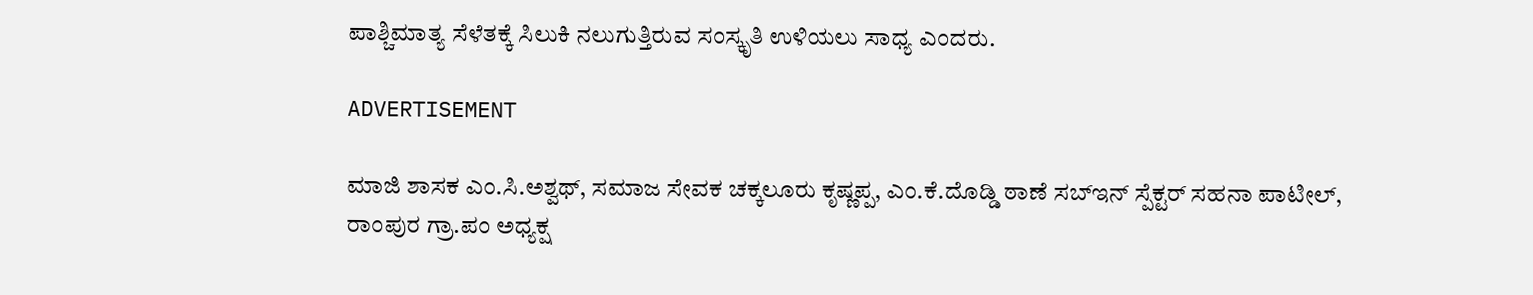ಪಾಶ್ಚಿಮಾತ್ಯ ಸೆಳೆತಕ್ಕೆ ಸಿಲುಕಿ ನಲುಗುತ್ತಿರುವ ಸಂಸ್ಕೃತಿ ಉಳಿಯಲು ಸಾಧ್ಯ ಎಂದರು.

ADVERTISEMENT

ಮಾಜಿ ಶಾಸಕ ಎಂ.ಸಿ.ಅಶ್ವಥ್, ಸಮಾಜ ಸೇವಕ ಚಕ್ಕಲೂರು ಕೃಷ್ಣಪ್ಪ, ಎಂ.ಕೆ.ದೊಡ್ಡಿ ಠಾಣೆ ಸಬ್‌ಇನ್ ಸ್ಪೆಕ್ಟರ್ ಸಹನಾ ಪಾಟೀಲ್, ರಾಂಪುರ ಗ್ರಾ.ಪಂ ಅಧ್ಯಕ್ಷ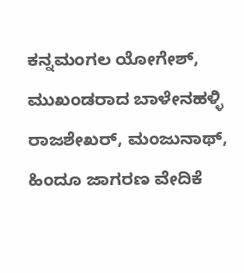ಕನ್ನಮಂಗಲ ಯೋಗೇಶ್, ಮುಖಂಡರಾದ ಬಾಳೇನಹಳ್ಳಿ ರಾಜಶೇಖರ್, ಮಂಜುನಾಥ್, ಹಿಂದೂ ಜಾಗರಣ ವೇದಿಕೆ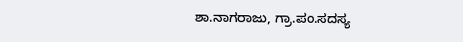ಶಾ.ನಾಗರಾಜು, ಗ್ರಾ.ಪಂ.ಸದಸ್ಯ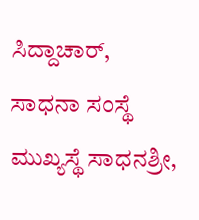ಸಿದ್ದಾಚಾರ್, ಸಾಧನಾ ಸಂಸ್ಥೆ ಮುಖ್ಯಸ್ಥೆ ಸಾಧನಶ್ರೀ,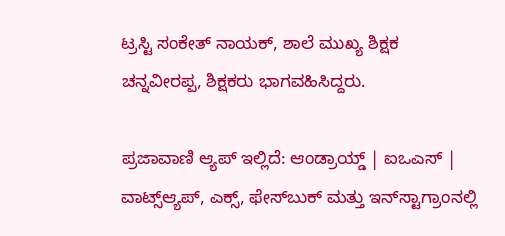ಟ್ರಸ್ಟಿ ಸಂಕೇತ್ ನಾಯಕ್, ಶಾಲೆ ಮುಖ್ಯ ಶಿಕ್ಷಕ ಚನ್ನವೀರಪ್ಪ, ಶಿಕ್ಷಕರು ಭಾಗವಹಿಸಿದ್ದರು.

ಪ್ರಜಾವಾಣಿ ಆ್ಯಪ್ ಇಲ್ಲಿದೆ: ಆಂಡ್ರಾಯ್ಡ್ | ಐಒಎಸ್ | ವಾಟ್ಸ್ಆ್ಯಪ್, ಎಕ್ಸ್, ಫೇಸ್‌ಬುಕ್ ಮತ್ತು ಇನ್‌ಸ್ಟಾಗ್ರಾಂನಲ್ಲಿ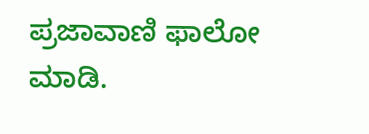ಪ್ರಜಾವಾಣಿ ಫಾಲೋ ಮಾಡಿ.